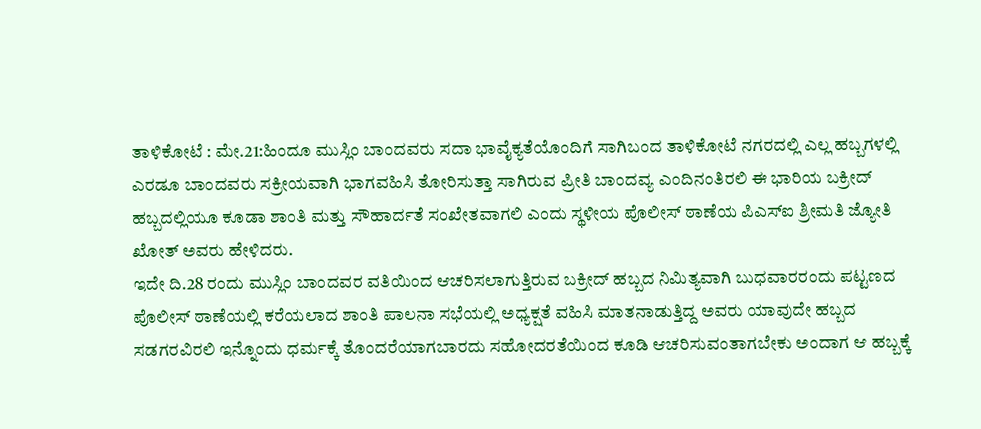ತಾಳಿಕೋಟೆ : ಮೇ.21:ಹಿಂದೂ ಮುಸ್ಲಿಂ ಬಾಂದವರು ಸದಾ ಭಾವೈಕ್ಯತೆಯೊಂದಿಗೆ ಸಾಗಿಬಂದ ತಾಳಿಕೋಟೆ ನಗರದಲ್ಲಿ ಎಲ್ಲ ಹಬ್ಬಗಳಲ್ಲಿ ಎರಡೂ ಬಾಂದವರು ಸಕ್ರೀಯವಾಗಿ ಭಾಗವಹಿಸಿ ತೋರಿಸುತ್ತಾ ಸಾಗಿರುವ ಪ್ರೀತಿ ಬಾಂದವ್ಯ ಎಂದಿನಂತಿರಲಿ ಈ ಭಾರಿಯ ಬಕ್ರೀದ್ ಹಬ್ಬದಲ್ಲಿಯೂ ಕೂಡಾ ಶಾಂತಿ ಮತ್ತು ಸೌಹಾರ್ದತೆ ಸಂಖೇತವಾಗಲಿ ಎಂದು ಸ್ಥಳೀಯ ಪೊಲೀಸ್ ಠಾಣೆಯ ಪಿಎಸ್ಐ ಶ್ರೀಮತಿ ಜ್ಯೋತಿ ಖೋತ್ ಅವರು ಹೇಳಿದರು.
ಇದೇ ದಿ.28 ರಂದು ಮುಸ್ಲಿಂ ಬಾಂದವರ ವತಿಯಿಂದ ಆಚರಿಸಲಾಗುತ್ತಿರುವ ಬಕ್ರೀದ್ ಹಬ್ಬದ ನಿಮಿತ್ಯವಾಗಿ ಬುಧವಾರರಂದು ಪಟ್ಟಣದ ಪೊಲೀಸ್ ಠಾಣೆಯಲ್ಲಿ ಕರೆಯಲಾದ ಶಾಂತಿ ಪಾಲನಾ ಸಭೆಯಲ್ಲಿ ಅಧ್ಯಕ್ಷತೆ ವಹಿಸಿ ಮಾತನಾಡುತ್ತಿದ್ದ ಅವರು ಯಾವುದೇ ಹಬ್ಬದ ಸಡಗರವಿರಲಿ ಇನ್ನೊಂದು ಧರ್ಮಕ್ಕೆ ತೊಂದರೆಯಾಗಬಾರದು ಸಹೋದರತೆಯಿಂದ ಕೂಡಿ ಆಚರಿಸುವಂತಾಗಬೇಕು ಅಂದಾಗ ಆ ಹಬ್ಬಕ್ಕೆ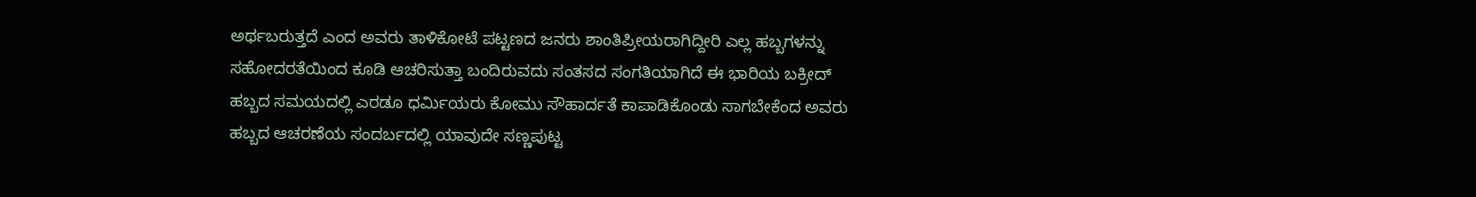ಅರ್ಥಬರುತ್ತದೆ ಎಂದ ಅವರು ತಾಳಿಕೋಟೆ ಪಟ್ಟಣದ ಜನರು ಶಾಂತಿಪ್ರೀಯರಾಗಿದ್ದೀರಿ ಎಲ್ಲ ಹಬ್ಬಗಳನ್ನು ಸಹೋದರತೆಯಿಂದ ಕೂಡಿ ಆಚರಿಸುತ್ತಾ ಬಂದಿರುವದು ಸಂತಸದ ಸಂಗತಿಯಾಗಿದೆ ಈ ಭಾರಿಯ ಬಕ್ರೀದ್ ಹಬ್ಬದ ಸಮಯದಲ್ಲಿ ಎರಡೂ ಧರ್ಮಿಯರು ಕೋಮು ಸೌಹಾರ್ದತೆ ಕಾಪಾಡಿಕೊಂಡು ಸಾಗಬೇಕೆಂದ ಅವರು ಹಬ್ಬದ ಆಚರಣೆಯ ಸಂದರ್ಬದಲ್ಲಿ ಯಾವುದೇ ಸಣ್ಣಪುಟ್ಟ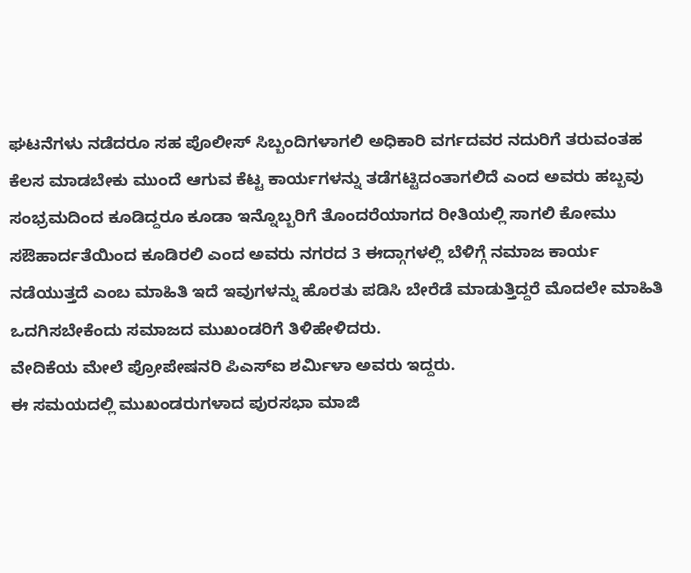ಘಟನೆಗಳು ನಡೆದರೂ ಸಹ ಪೊಲೀಸ್ ಸಿಬ್ಬಂದಿಗಳಾಗಲಿ ಅಧಿಕಾರಿ ವರ್ಗದವರ ನದುರಿಗೆ ತರುವಂತಹ ಕೆಲಸ ಮಾಡಬೇಕು ಮುಂದೆ ಆಗುವ ಕೆಟ್ಟ ಕಾರ್ಯಗಳನ್ನು ತಡೆಗಟ್ಟಿದಂತಾಗಲಿದೆ ಎಂದ ಅವರು ಹಬ್ಬವು ಸಂಭ್ರಮದಿಂದ ಕೂಡಿದ್ದರೂ ಕೂಡಾ ಇನ್ನೊಬ್ಬರಿಗೆ ತೊಂದರೆಯಾಗದ ರೀತಿಯಲ್ಲಿ ಸಾಗಲಿ ಕೋಮು ಸಔಹಾರ್ದತೆಯಿಂದ ಕೂಡಿರಲಿ ಎಂದ ಅವರು ನಗರದ 3 ಈದ್ಗಾಗಳಲ್ಲಿ ಬೆಳಿಗ್ಗೆ ನಮಾಜ ಕಾರ್ಯ ನಡೆಯುತ್ತದೆ ಎಂಬ ಮಾಹಿತಿ ಇದೆ ಇವುಗಳನ್ನು ಹೊರತು ಪಡಿಸಿ ಬೇರೆಡೆ ಮಾಡುತ್ತಿದ್ದರೆ ಮೊದಲೇ ಮಾಹಿತಿ ಒದಗಿಸಬೇಕೆಂದು ಸಮಾಜದ ಮುಖಂಡರಿಗೆ ತಿಳಿಹೇಳಿದರು.
ವೇದಿಕೆಯ ಮೇಲೆ ಪ್ರೋಪೇಷನರಿ ಪಿಎಸ್ಐ ಶರ್ಮಿಳಾ ಅವರು ಇದ್ದರು.
ಈ ಸಮಯದಲ್ಲಿ ಮುಖಂಡರುಗಳಾದ ಪುರಸಭಾ ಮಾಜಿ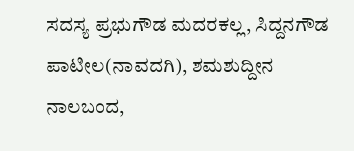ಸದಸ್ಯ ಪ್ರಭುಗೌಡ ಮದರಕಲ್ಲ, ಸಿದ್ದನಗೌಡ ಪಾಟೀಲ(ನಾವದಗಿ), ಶಮಶುದ್ದೀನ ನಾಲಬಂದ,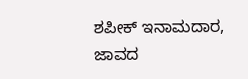ಶಪೀಕ್ ಇನಾಮದಾರ, ಜಾವದ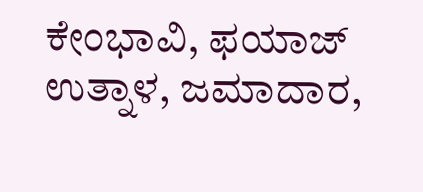ಕೇಂಭಾವಿ, ಫಯಾಜ್ ಉತ್ನಾಳ, ಜಮಾದಾರ,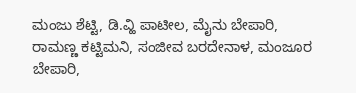ಮಂಜು ಶೆಟ್ಟಿ, ಡಿ.ವ್ಹಿ ಪಾಟೀಲ, ಮೈನು ಬೇಪಾರಿ, ರಾಮಣ್ಣ ಕಟ್ಟಿಮನಿ, ಸಂಜೀವ ಬರದೇನಾಳ, ಮಂಜೂರ ಬೇಪಾರಿ,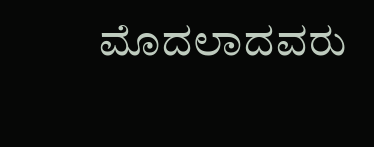ಮೊದಲಾದವರು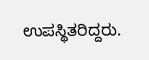ಉಪಸ್ಥಿತರಿದ್ದರು.